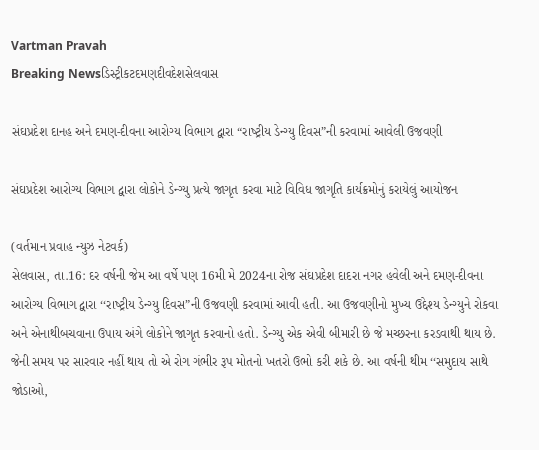Vartman Pravah
Breaking Newsડિસ્ટ્રીકટદમણદીવદેશસેલવાસ

સંઘપ્રદેશ દાનહ અને દમણ-દીવના આરોગ્‍ય વિભાગ દ્વારા “રાષ્‍ટ્રીય ડેન્‍ગ્‍યુ દિવસ”ની કરવામાં આવેલી ઉજવણી

સંઘપ્રદેશ આરોગ્‍ય વિભાગ દ્વારા લોકોને ડેન્‍ગ્‍યુ પ્રત્‍યે જાગૃત કરવા માટે વિવિધ જાગૃતિ કાર્યક્રમોનું કરાયેલું આયોજન

(વર્તમાન પ્રવાહ ન્‍યુઝ નેટવર્ક)
સેલવાસ, તા.16: દર વર્ષની જેમ આ વર્ષે પણ 16મી મે 2024ના રોજ સંઘપ્રદેશ દાદરા નગર હવેલી અને દમણ-દીવના આરોગ્‍ય વિભાગ દ્વારા ‘‘રાષ્‍ટ્રીય ડેન્‍ગ્‍યુ દિવસ”ની ઉજવણી કરવામાં આવી હતી. આ ઉજવણીનો મુખ્‍ય ઉદ્દેશ્‍ય ડેન્‍ગ્‍યુને રોકવા અને એનાથીબચવાના ઉપાય અંગે લોકોને જાગૃત કરવાનો હતો. ડેન્‍ગ્‍યુ એક એવી બીમારી છે જે મચ્‍છરના કરડવાથી થાય છે. જેની સમય પર સારવાર નહીં થાય તો એ રોગ ગંભીર રૂપ મોતનો ખતરો ઉભો કરી શકે છે. આ વર્ષની થીમ ‘‘સમુદાય સાથે જોડાઓ,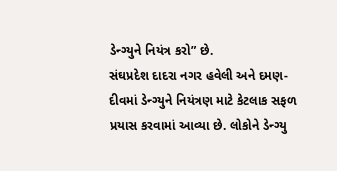ડેન્‍ગ્‍યુને નિયંત્ર કરો” છે.
સંઘપ્રદેશ દાદરા નગર હવેલી અને દમણ-દીવમાં ડેન્‍ગ્‍યુને નિયંત્રણ માટે કેટલાક સફળ પ્રયાસ કરવામાં આવ્‍યા છે. લોકોને ડેન્‍ગ્‍યુ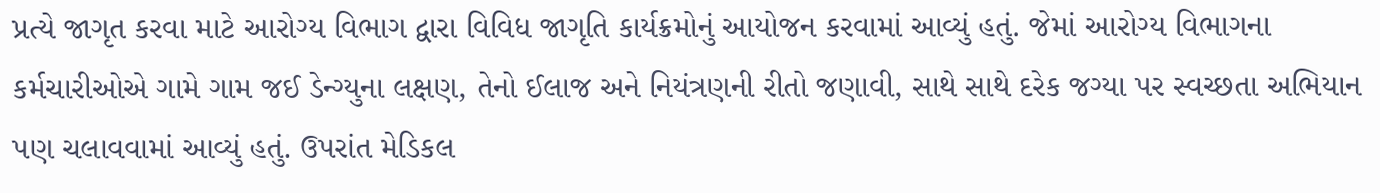પ્રત્‍યે જાગૃત કરવા માટે આરોગ્‍ય વિભાગ દ્વારા વિવિધ જાગૃતિ કાર્યક્રમોનું આયોજન કરવામાં આવ્‍યું હતું. જેમાં આરોગ્‍ય વિભાગના કર્મચારીઓએ ગામે ગામ જઈ ડેન્‍ગ્‍યુના લક્ષણ, તેનો ઈલાજ અને નિયંત્રણની રીતો જણાવી, સાથે સાથે દરેક જગ્‍યા પર સ્‍વચ્‍છતા અભિયાન પણ ચલાવવામાં આવ્‍યું હતું. ઉપરાંત મેડિકલ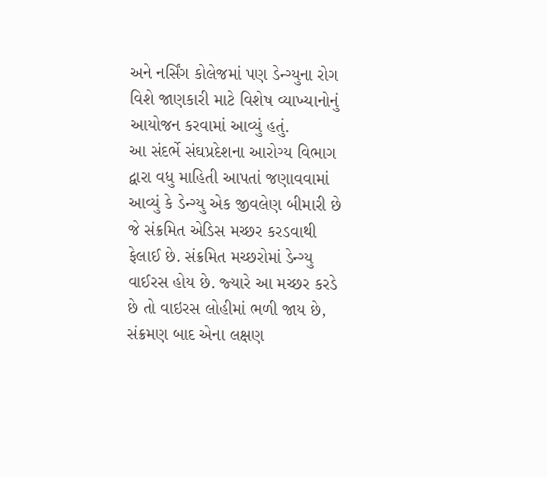અને નર્સિંગ કોલેજમાં પણ ડેન્‍ગ્‍યુના રોગ વિશે જાણકારી માટે વિશેષ વ્‍યાખ્‍યાનોનું આયોજન કરવામાં આવ્‍યું હતું.
આ સંદર્ભે સંઘપ્રદેશના આરોગ્‍ય વિભાગ દ્વારા વધુ માહિતી આપતાં જણાવવામાં આવ્‍યું કે ડેન્‍ગ્‍યુ એક જીવલેણ બીમારી છે જે સંક્રમિત એડિસ મચ્‍છર કરડવાથી ફેલાઈ છે. સંક્રમિત મચ્‍છરોમાં ડેન્‍ગ્‍યુ વાઈરસ હોય છે. જ્‍યારે આ મચ્‍છર કરડે છે તો વાઇરસ લોહીમાં ભળી જાય છે, સંક્રમણ બાદ એના લક્ષણ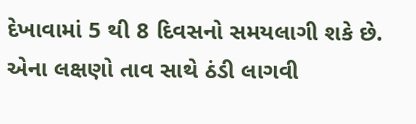દેખાવામાં 5 થી 8 દિવસનો સમયલાગી શકે છે. એના લક્ષણો તાવ સાથે ઠંડી લાગવી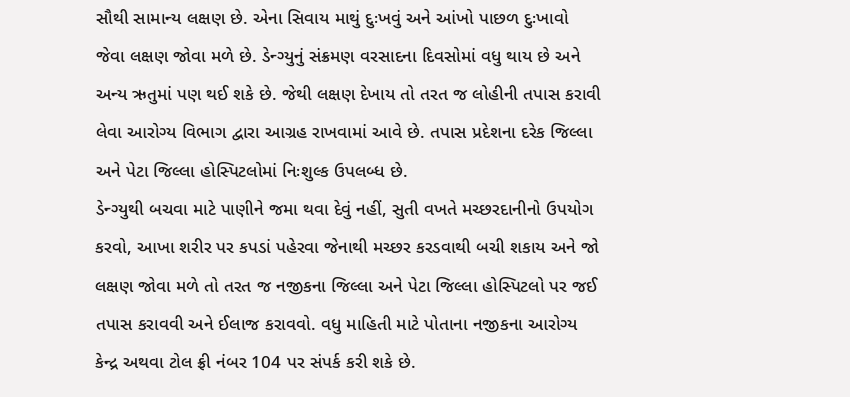સૌથી સામાન્‍ય લક્ષણ છે. એના સિવાય માથું દુઃખવું અને આંખો પાછળ દુઃખાવો જેવા લક્ષણ જોવા મળે છે. ડેન્‍ગ્‍યુનું સંક્રમણ વરસાદના દિવસોમાં વધુ થાય છે અને અન્‍ય ઋતુમાં પણ થઈ શકે છે. જેથી લક્ષણ દેખાય તો તરત જ લોહીની તપાસ કરાવી લેવા આરોગ્‍ય વિભાગ દ્વારા આગ્રહ રાખવામાં આવે છે. તપાસ પ્રદેશના દરેક જિલ્લા અને પેટા જિલ્લા હોસ્‍પિટલોમાં નિઃશુલ્‍ક ઉપલબ્‍ધ છે.
ડેન્‍ગ્‍યુથી બચવા માટે પાણીને જમા થવા દેવું નહીં, સુતી વખતે મચ્‍છરદાનીનો ઉપયોગ કરવો, આખા શરીર પર કપડાં પહેરવા જેનાથી મચ્‍છર કરડવાથી બચી શકાય અને જો લક્ષણ જોવા મળે તો તરત જ નજીકના જિલ્લા અને પેટા જિલ્લા હોસ્‍પિટલો પર જઈ તપાસ કરાવવી અને ઈલાજ કરાવવો. વધુ માહિતી માટે પોતાના નજીકના આરોગ્‍ય કેન્‍દ્ર અથવા ટોલ ફ્રી નંબર 104 પર સંપર્ક કરી શકે છે.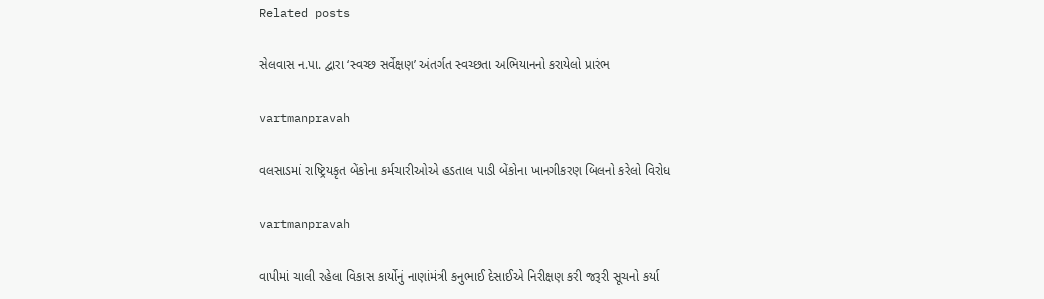Related posts

સેલવાસ ન.પા. દ્વારા ‘સ્‍વચ્‍છ સર્વેક્ષણ’ અંતર્ગત સ્‍વચ્‍છતા અભિયાનનો કરાયેલો પ્રારંભ

vartmanpravah

વલસાડમાં રાષ્‍ટ્રિયકૃત બેંકોના કર્મચારીઓએ હડતાલ પાડી બેંકોના ખાનગીકરણ બિલનો કરેલો વિરોધ

vartmanpravah

વાપીમાં ચાલી રહેલા વિકાસ કાર્યોનું નાણાંમંત્રી કનુભાઈ દેસાઈએ નિરીક્ષણ કરી જરૂરી સૂચનો કર્યા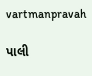vartmanpravah

પાલી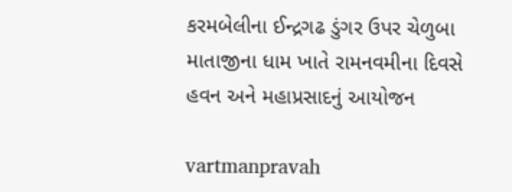કરમબેલીના ઈન્‍દ્રગઢ ડુંગર ઉપર ચેળુબા માતાજીના ધામ ખાતે રામનવમીના દિવસે હવન અને મહાપ્રસાદનું આયોજન

vartmanpravah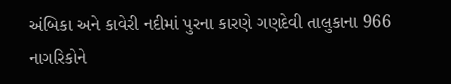અંબિકા અને કાવેરી નદીમાં પુરના કારણે ગણદેવી તાલુકાના 966 નાગરિકોને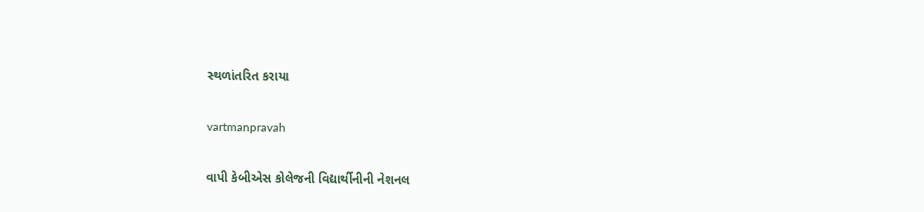સ્‍થળાંતરિત કરાયા

vartmanpravah

વાપી કેબીએસ કોલેજની વિદ્યાર્થીનીની નેશનલ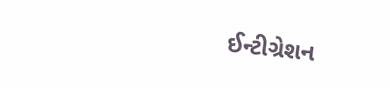ઈન્‍ટીગ્રેશન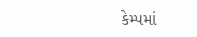કેમ્‍પમાં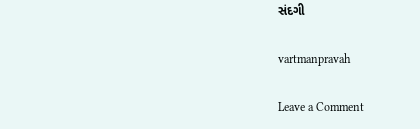સંદગી

vartmanpravah

Leave a Comment